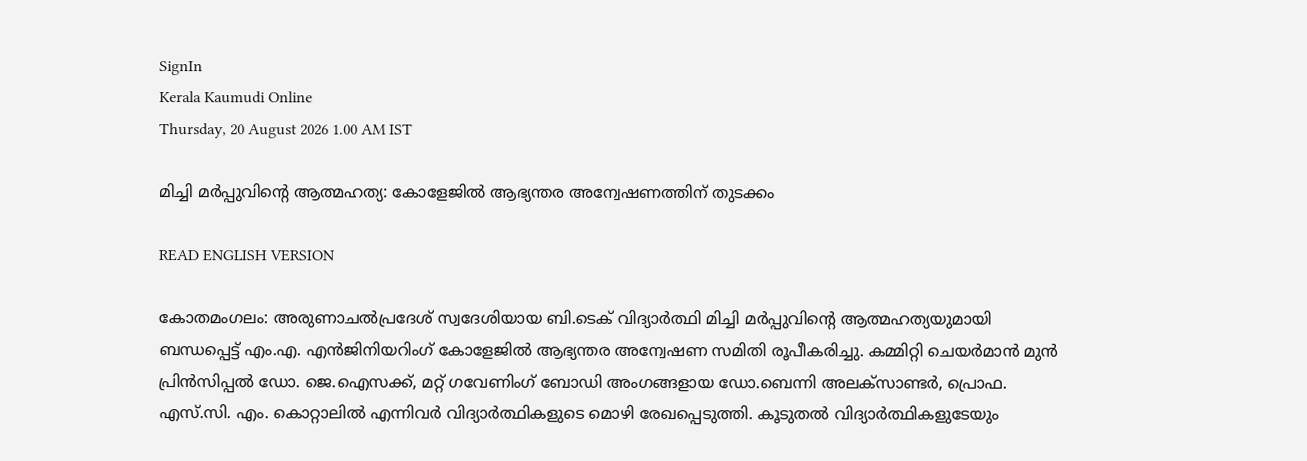SignIn
Kerala Kaumudi Online
Thursday, 20 August 2026 1.00 AM IST

മിച്ചി മർപ്പുവിന്റെ ആത്മഹത്യ: കോളേജിൽ ആഭ്യന്തര അന്വേഷണത്തിന് തുടക്കം

READ ENGLISH VERSION

കോതമംഗലം: അരുണാചൽപ്രദേശ് സ്വദേശിയായ ബി.ടെക് വിദ്യാർത്ഥി മിച്ചി മർപ്പുവിന്റെ ആത്മഹത്യയുമായി ബന്ധപ്പെട്ട് എം.എ. എൻജിനിയറിംഗ് കോളേജിൽ ആഭ്യന്തര അന്വേഷണ സമിതി രൂപീകരിച്ചു. കമ്മിറ്റി ചെയർമാൻ മുൻ പ്രിൻസിപ്പൽ ഡോ. ജെ.ഐസക്ക്, മറ്റ് ഗവേണിംഗ് ബോഡി അംഗങ്ങളായ ഡോ.ബെന്നി അലക്‌സാണ്ടർ, പ്രൊഫ. എസ്.സി. എം. കൊറ്റാലിൽ എന്നിവർ വിദ്യാർത്ഥികളുടെ മൊഴി രേഖപ്പെടുത്തി. കൂടുതൽ വിദ്യാർത്ഥികളുടേയും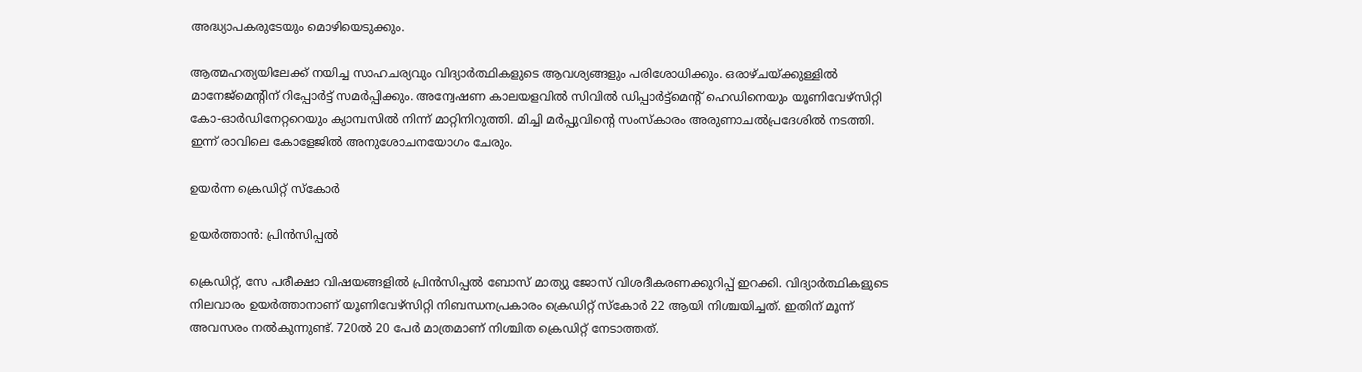അദ്ധ്യാപകരുടേയും മൊഴിയെടുക്കും.

ആത്മഹത്യയിലേക്ക് നയിച്ച സാഹചര്യവും വിദ്യാർത്ഥികളുടെ ആവശ്യങ്ങളും പരിശോധിക്കും. ഒരാഴ്ചയ്‌ക്കുള്ളിൽ മാനേജ്‌മെന്റിന് റിപ്പോർട്ട് സമർപ്പിക്കും. അന്വേഷണ കാലയളവിൽ സിവിൽ ഡിപ്പാർട്ട്‌മെന്റ് ഹെഡിനെയും യൂണിവേഴ്‌സിറ്റി കോ-ഓർഡിനേറ്ററെയും ക്യാമ്പസിൽ നിന്ന് മാറ്റിനിറുത്തി. മിച്ചി മർപ്പുവിന്റെ സംസ്‌കാരം അരുണാചൽപ്രദേശിൽ നടത്തി. ഇന്ന് രാവിലെ കോളേജിൽ അനുശോചനയോഗം ചേരും.

ഉയർന്ന ക്രെഡിറ്റ് സ്കോർ

ഉയർത്താൻ: പ്രിൻസിപ്പൽ

ക്രെഡിറ്റ്, സേ പരീക്ഷാ വിഷയങ്ങളിൽ പ്രിൻസിപ്പൽ ബോസ് മാത്യു ജോസ് വിശദീകരണക്കുറിപ്പ് ഇറക്കി. വിദ്യാർത്ഥികളുടെ നിലവാരം ഉയർത്താനാണ് യൂണിവേഴ്‌സിറ്റി നിബന്ധനപ്രകാരം ക്രെഡിറ്റ് സ്‌കോർ 22 ആയി നിശ്ചയിച്ചത്. ഇതിന് മൂന്ന് അവസരം നൽകുന്നുണ്ട്. 720ൽ 20 പേർ മാത്രമാണ് നിശ്ചിത ക്രെഡിറ്റ് നേടാത്തത്.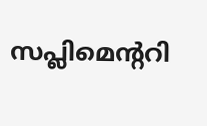സപ്ലിമെന്ററി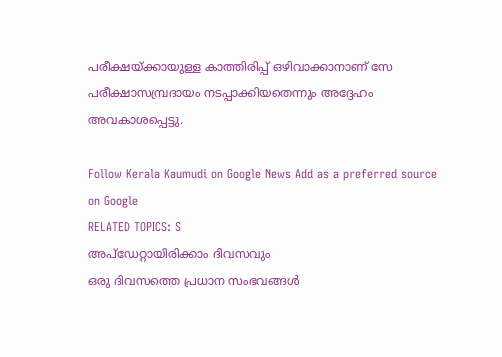പരീക്ഷയ്‌ക്കായുള്ള കാത്തിരിപ്പ് ഒഴിവാക്കാനാണ് സേ പരീക്ഷാസമ്പ്രദായം നടപ്പാക്കിയതെന്നും അദ്ദേഹം അവകാശപ്പെട്ടു.

Follow Kerala Kaumudi on Google News Add as a preferred source on Google
RELATED TOPICS: S
അപ്ഡേറ്റായിരിക്കാം ദിവസവും
ഒരു ദിവസത്തെ പ്രധാന സംഭവങ്ങൾ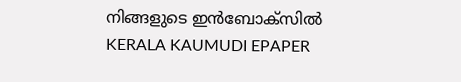നിങ്ങളുടെ ഇൻബോക്സിൽ
KERALA KAUMUDI EPAPER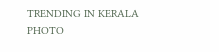TRENDING IN KERALA
PHOTO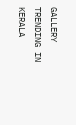GALLERY
TRENDING IN KERALA